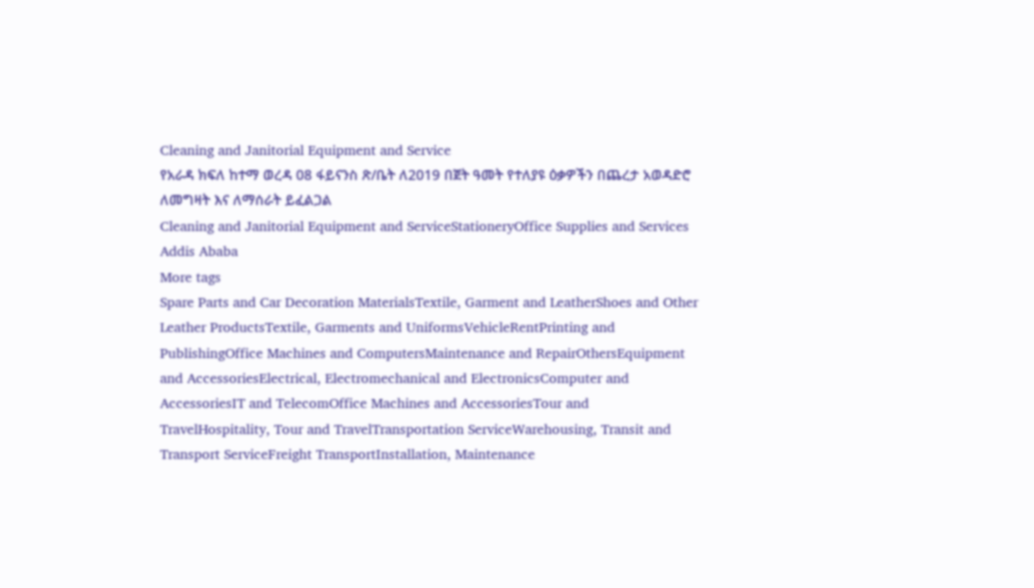Cleaning and Janitorial Equipment and Service
የአራዳ ክፍለ ከተማ ወረዳ 08 ፋይናንስ ጽ/ቤት ለ2019 በጀት ዓመት የተለያዩ ዕቃዎችን በጨረታ አወዳድሮ ለመግዛት እና ለማሰራት ይፈልጋል
Cleaning and Janitorial Equipment and ServiceStationeryOffice Supplies and Services
Addis Ababa
More tags
Spare Parts and Car Decoration MaterialsTextile, Garment and LeatherShoes and Other Leather ProductsTextile, Garments and UniformsVehicleRentPrinting and PublishingOffice Machines and ComputersMaintenance and RepairOthersEquipment and AccessoriesElectrical, Electromechanical and ElectronicsComputer and AccessoriesIT and TelecomOffice Machines and AccessoriesTour and TravelHospitality, Tour and TravelTransportation ServiceWarehousing, Transit and Transport ServiceFreight TransportInstallation, Maintenance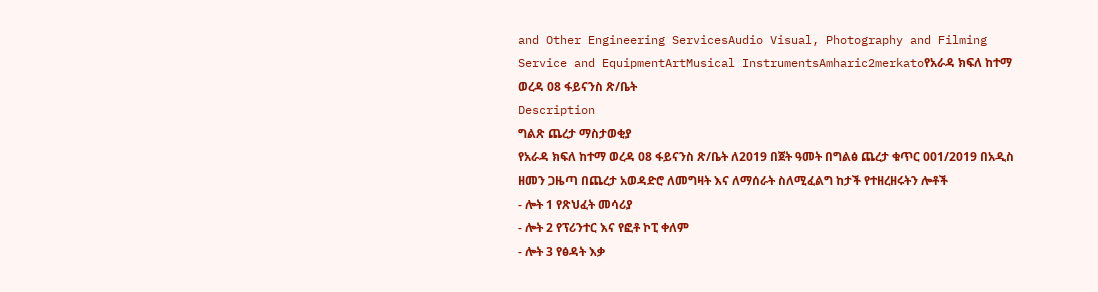and Other Engineering ServicesAudio Visual, Photography and Filming Service and EquipmentArtMusical InstrumentsAmharic2merkatoየአራዳ ክፍለ ከተማ ወረዳ 08 ፋይናንስ ጽ/ቤት
Description
ግልጽ ጨረታ ማስታወቂያ
የአራዳ ክፍለ ከተማ ወረዳ 08 ፋይናንስ ጽ/ቤት ለ2019 በጀት ዓመት በግልፅ ጨረታ ቁጥር 001/2019 በአዲስ ዘመን ጋዜጣ በጨረታ አወዳድሮ ለመግዛት እና ለማሰራት ስለሚፈልግ ከታች የተዘረዘሩትን ሎቶች
- ሎት 1 የጽህፈት መሳሪያ
- ሎት 2 የፕሪንተር እና የፎቶ ኮፒ ቀለም
- ሎት 3 የፅዳት እቃ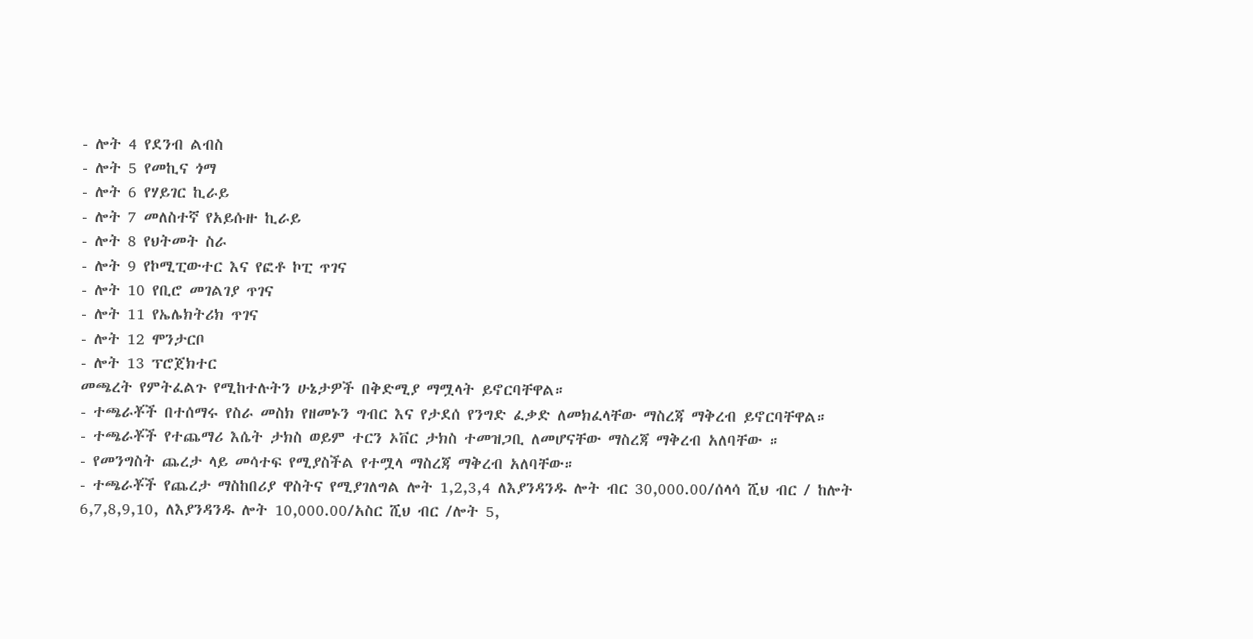- ሎት 4 የደንብ ልብስ
- ሎት 5 የመኪና ጎማ
- ሎት 6 የሃይገር ኪራይ
- ሎት 7 መለስተኛ የአይሱዙ ኪራይ
- ሎት 8 የህትመት ስራ
- ሎት 9 የኮሚፒውተር እና የፎቶ ኮፒ ጥገና
- ሎት 10 የቢሮ መገልገያ ጥገና
- ሎት 11 የኤሌክትሪክ ጥገና
- ሎት 12 ሞንታርቦ
- ሎት 13 ፕሮጀክተር
መጫረት የምትፈልጉ የሚከተሉትን ሁኔታዎች በቅድሚያ ማሟላት ይኖርባቸዋል።
- ተጫራቾች በተሰማሩ የስራ መስክ የዘመኑን ግብር እና የታደሰ የንግድ ፈቃድ ለመክፈላቸው ማስረጃ ማቅረብ ይኖርባቸዋል።
- ተጫራቾች የተጨማሪ እሴት ታክስ ወይም ተርን ኦቨር ታክስ ተመዝጋቢ ለመሆናቸው ማስረጃ ማቅረብ አለባቸው ።
- የመንግስት ጨረታ ላይ መሳተፍ የሚያስችል የተሟላ ማስረጃ ማቅረብ አለባቸው።
- ተጫራቾች የጨረታ ማስከበሪያ ዋስትና የሚያገለግል ሎት 1,2,3,4 ለእያንዳንዱ ሎት ብር 30,000.00/ሰላሳ ሺህ ብር / ከሎት 6,7,8,9,10, ለእያንዳንዱ ሎት 10,000.00/አስር ሺህ ብር /ሎት 5,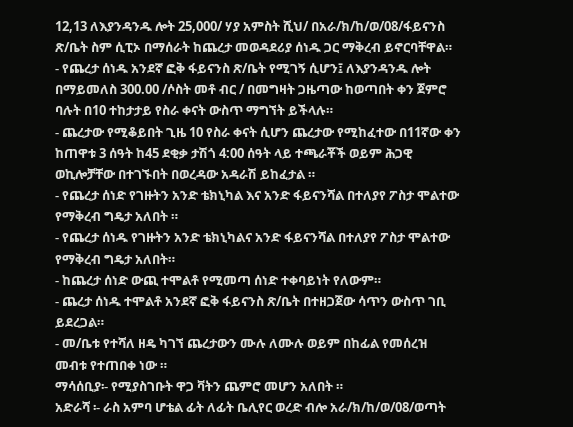12,13 ለእያንዳንዱ ሎት 25,000/ ሃያ አምስት ሺህ/ በአራ/ክ/ከ/ወ/08/ፋይናንስ ጽ/ቤት ስም ሲፒኦ በማሰራት ከጨረታ መወዳደሪያ ሰነዱ ጋር ማቅረብ ይኖርባቸዋል።
- የጨረታ ሰነዱ አንደኛ ፎቅ ፋይናንስ ጽ/ቤት የሚገኝ ሲሆን፤ ለእያንዳንዱ ሎት በማይመለስ 300.00 /ሶስት መቶ ብር / በመግዛት ጋዜጣው ከወጣበት ቀን ጀምሮ ባሉት በ10 ተከታታይ የስራ ቀናት ውስጥ ማግኘት ይችላሉ።
- ጨረታው የሚቆይበት ጊዜ 10 የስራ ቀናት ሲሆን ጨረታው የሚከፈተው በ11ኛው ቀን ከጠዋቱ 3 ሰዓት ከ45 ደቂቃ ታሽጎ 4:00 ሰዓት ላይ ተጫራቾች ወይም ሕጋዊ ወኪሎቻቸው በተገኙበት በወረዳው አዳራሽ ይከፈታል ።
- የጨረታ ሰነድ የገዙትን አንድ ቴክኒካል እና አንድ ፋይናንሻል በተለያየ ፖስታ ሞልተው የማቅረብ ግዴታ አለበት ።
- የጨረታ ሰነዱ የገዙትን አንድ ቴክኒካልና አንድ ፋይናንሻል በተለያየ ፖስታ ሞልተው የማቅረብ ግዴታ አለበት።
- ከጨረታ ሰነድ ውጪ ተሞልቶ የሚመጣ ሰነድ ተቀባይነት የለውም።
- ጨረታ ሰነዱ ተሞልቶ አንደኛ ፎቅ ፋይናንስ ጽ/ቤት በተዘጋጀው ሳጥን ውስጥ ገቢ ይደረጋል።
- መ/ቤቱ የተሻለ ዘዴ ካገኘ ጨረታውን ሙሉ ለሙሉ ወይም በከፊል የመሰረዝ መብቱ የተጠበቀ ነው ።
ማሳሰቢያ፡- የሚያስገቡት ዋጋ ቫትን ጨምሮ መሆን አለበት ።
አድራሻ ፡- ራስ አምባ ሆቴል ፊት ለፊት ቤሊየር ወረድ ብሎ አራ/ክ/ከ/ወ/08/ወጣት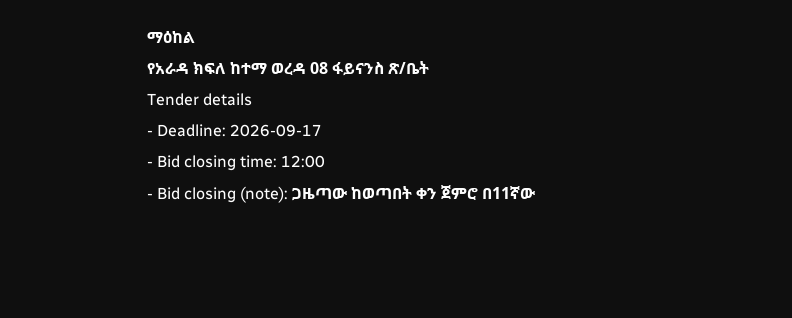ማዕከል
የአራዳ ክፍለ ከተማ ወረዳ 08 ፋይናንስ ጽ/ቤት
Tender details
- Deadline: 2026-09-17
- Bid closing time: 12:00
- Bid closing (note): ጋዜጣው ከወጣበት ቀን ጀምሮ በ11ኛው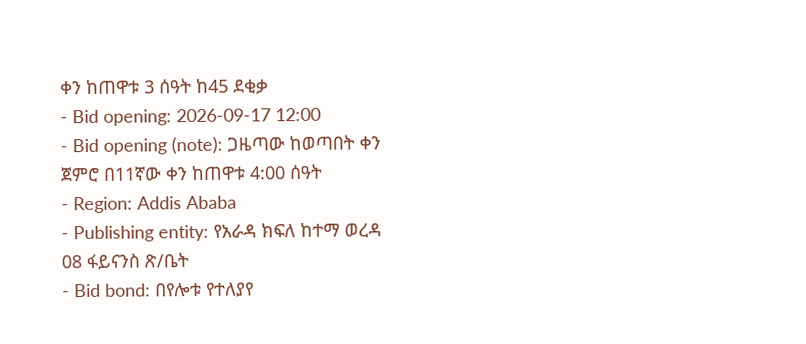ቀን ከጠዋቱ 3 ሰዓት ከ45 ደቂቃ
- Bid opening: 2026-09-17 12:00
- Bid opening (note): ጋዜጣው ከወጣበት ቀን ጀምሮ በ11ኛው ቀን ከጠዋቱ 4:00 ሰዓት
- Region: Addis Ababa
- Publishing entity: የአራዳ ክፍለ ከተማ ወረዳ 08 ፋይናንስ ጽ/ቤት
- Bid bond: በየሎቱ የተለያየ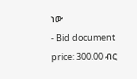ነው
- Bid document price: 300.00 ብር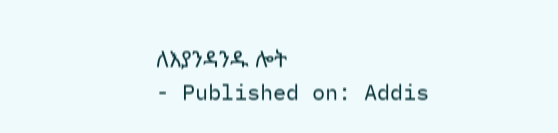ለእያንዳንዱ ሎት
- Published on: Addis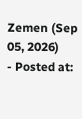Zemen (Sep 05, 2026)
- Posted at: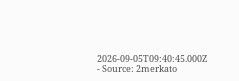2026-09-05T09:40:45.000Z
- Source: 2merkato